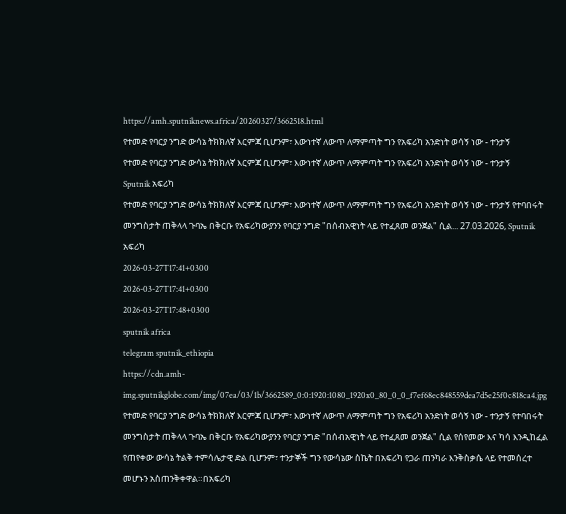https://amh.sputniknews.africa/20260327/3662518.html
የተመድ የባርያ ንግድ ውሳኔ ትክክለኛ እርምጃ ቢሆንም፣ እውነተኛ ለውጥ ለማምጣት ግን የአፍሪካ አንድነት ወሳኝ ነው - ተንታኝ
የተመድ የባርያ ንግድ ውሳኔ ትክክለኛ እርምጃ ቢሆንም፣ እውነተኛ ለውጥ ለማምጣት ግን የአፍሪካ አንድነት ወሳኝ ነው - ተንታኝ
Sputnik አፍሪካ
የተመድ የባርያ ንግድ ውሳኔ ትክክለኛ እርምጃ ቢሆንም፣ እውነተኛ ለውጥ ለማምጣት ግን የአፍሪካ አንድነት ወሳኝ ነው - ተንታኝ የተባበሩት መንግስታት ጠቅላላ ጉባኤ በቅርቡ የአፍሪካውያንን የባርያ ንግድ "በሰብአዊነት ላይ የተፈጸመ ወንጀል" ሲል... 27.03.2026, Sputnik አፍሪካ
2026-03-27T17:41+0300
2026-03-27T17:41+0300
2026-03-27T17:48+0300
sputnik africa
telegram sputnik_ethiopia
https://cdn.amh-img.sputnikglobe.com/img/07ea/03/1b/3662589_0:0:1920:1080_1920x0_80_0_0_f7ef68ec848559dea7d5e25f0c818ca4.jpg
የተመድ የባርያ ንግድ ውሳኔ ትክክለኛ እርምጃ ቢሆንም፣ እውነተኛ ለውጥ ለማምጣት ግን የአፍሪካ አንድነት ወሳኝ ነው - ተንታኝ የተባበሩት መንግስታት ጠቅላላ ጉባኤ በቅርቡ የአፍሪካውያንን የባርያ ንግድ "በሰብአዊነት ላይ የተፈጸመ ወንጀል" ሲል የሰየመው እና ካሳ እንዲከፈል የጠየቀው ውሳኔ ትልቅ ተምሳሌታዊ ድል ቢሆንም፣ ተንታኞች ግን የውሳኔው ስኬት በአፍሪካ የጋራ ጠንካራ እንቅስቃሴ ላይ የተመሰረተ መሆኑን አስጠንቅቀዋል።በአፍሪካ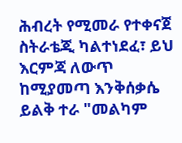ሕብረት የሚመራ የተቀናጀ ስትራቴጂ ካልተነደፈ፣ ይህ እርምጃ ለውጥ ከሚያመጣ እንቅሰቃሴ ይልቅ ተራ "መልካም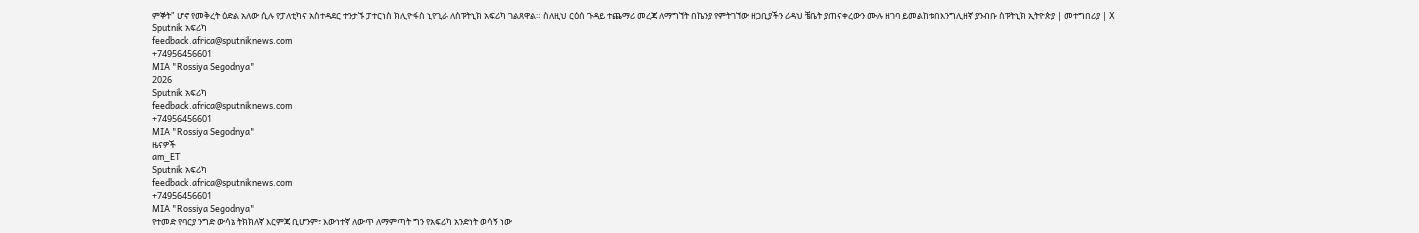ምኞት" ሆኖ የመቅረት ዕድል አለው ሲሉ የፓለቲካና አስተዳደር ተንታኙ ፓተርነስ ክሊዮፋስ ኒየጊራ ለስፑትኒክ አፍሪካ ገልጸዋል። ስለዚህ ርዕሰ ጉዳይ ተጨማሪ መረጃ ለማግኘት በኬንያ የምትገኘው ዘጋቢያችን ሪዳህ ቼቤት ያጠናቀረውን ሙሉ ዘገባ ይመልከቱበእንግሊዘኛ ያንብቡ ስፑትኒክ ኢትዮጵያ | መተግበሪያ | X
Sputnik አፍሪካ
feedback.africa@sputniknews.com
+74956456601
MIA "Rossiya Segodnya"
2026
Sputnik አፍሪካ
feedback.africa@sputniknews.com
+74956456601
MIA "Rossiya Segodnya"
ዜናዎች
am_ET
Sputnik አፍሪካ
feedback.africa@sputniknews.com
+74956456601
MIA "Rossiya Segodnya"
የተመድ የባርያ ንግድ ውሳኔ ትክክለኛ እርምጃ ቢሆንም፣ እውነተኛ ለውጥ ለማምጣት ግን የአፍሪካ አንድነት ወሳኝ ነው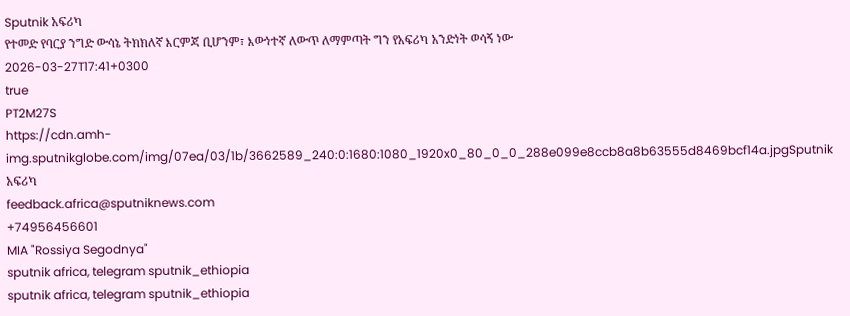Sputnik አፍሪካ
የተመድ የባርያ ንግድ ውሳኔ ትክክለኛ እርምጃ ቢሆንም፣ እውነተኛ ለውጥ ለማምጣት ግን የአፍሪካ አንድነት ወሳኝ ነው
2026-03-27T17:41+0300
true
PT2M27S
https://cdn.amh-img.sputnikglobe.com/img/07ea/03/1b/3662589_240:0:1680:1080_1920x0_80_0_0_288e099e8ccb8a8b63555d8469bcf14a.jpgSputnik አፍሪካ
feedback.africa@sputniknews.com
+74956456601
MIA "Rossiya Segodnya"
sputnik africa, telegram sputnik_ethiopia
sputnik africa, telegram sputnik_ethiopia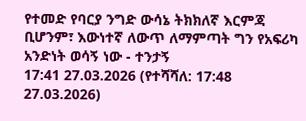የተመድ የባርያ ንግድ ውሳኔ ትክክለኛ እርምጃ ቢሆንም፣ እውነተኛ ለውጥ ለማምጣት ግን የአፍሪካ አንድነት ወሳኝ ነው - ተንታኝ
17:41 27.03.2026 (የተሻሻለ: 17:48 27.03.2026)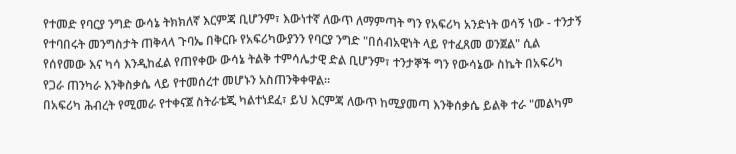የተመድ የባርያ ንግድ ውሳኔ ትክክለኛ እርምጃ ቢሆንም፣ እውነተኛ ለውጥ ለማምጣት ግን የአፍሪካ አንድነት ወሳኝ ነው - ተንታኝ የተባበሩት መንግስታት ጠቅላላ ጉባኤ በቅርቡ የአፍሪካውያንን የባርያ ንግድ "በሰብአዊነት ላይ የተፈጸመ ወንጀል" ሲል የሰየመው እና ካሳ እንዲከፈል የጠየቀው ውሳኔ ትልቅ ተምሳሌታዊ ድል ቢሆንም፣ ተንታኞች ግን የውሳኔው ስኬት በአፍሪካ የጋራ ጠንካራ እንቅስቃሴ ላይ የተመሰረተ መሆኑን አስጠንቅቀዋል።
በአፍሪካ ሕብረት የሚመራ የተቀናጀ ስትራቴጂ ካልተነደፈ፣ ይህ እርምጃ ለውጥ ከሚያመጣ እንቅሰቃሴ ይልቅ ተራ "መልካም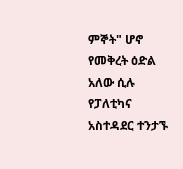ምኞት" ሆኖ የመቅረት ዕድል አለው ሲሉ የፓለቲካና አስተዳደር ተንታኙ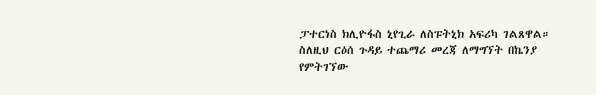ፓተርነስ ክሊዮፋስ ኒየጊራ ለስፑትኒክ አፍሪካ ገልጸዋል።
ስለዚህ ርዕሰ ጉዳይ ተጨማሪ መረጃ ለማግኘት በኬንያ የምትገኘው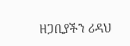ዘጋቢያችን ሪዳህ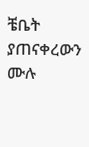ቼቤት ያጠናቀረውን ሙሉ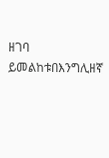ዘገባ ይመልከቱበእንግሊዘኛ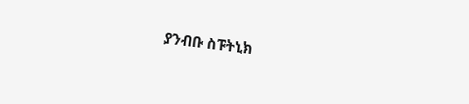ያንብቡ ስፑትኒክ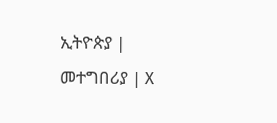ኢትዮጵያ |
መተግበሪያ | X